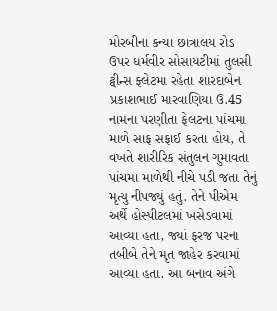મોરબીના કન્યા છાત્રાલય રોડ ઉપર ધર્મવીર સોસાયટીમાં તુલસી ટ્વીન્સ ફ્લેટમા રહેતા શારદાબેન પ્રકાશભાઈ મારવાણિયા ઉ.45 નામના પરણીતા ફેલટના પાંચમા માળે સાફ સફાઈ કરતા હોય, તે વખતે શારીરિક સંતુલન ગુમાવતા પાંચમા માળેથી નીચે પડી જતા તેનું મૃત્યુ નીપજ્યું હતું. તેને પીએમ અર્થે હોસ્પીટલમાં ખસેડવામાં આવ્યા હતા, જ્યાં ફરજ પરના તબીબે તેને મૃત જાહેર કરવામાં આવ્યા હતા. આ બનાવ અંગે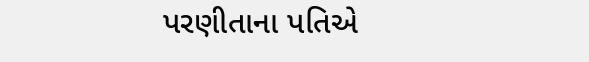પરણીતાના પતિએ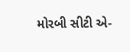મોરબી સીટી એ-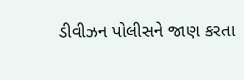ડીવીઝન પોલીસને જાણ કરતા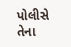પોલીસે તેના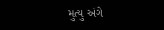મુત્યુ અંગે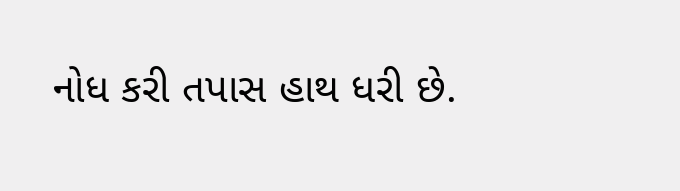નોધ કરી તપાસ હાથ ધરી છે.